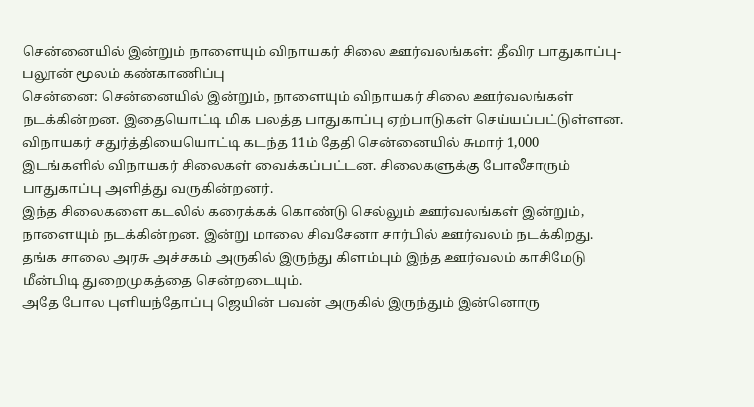சென்னையில் இன்றும் நாளையும் விநாயகர் சிலை ஊர்வலங்கள்: தீவிர பாதுகாப்பு-பலூன் மூலம் கண்காணிப்பு
சென்னை: சென்னையில் இன்றும், நாளையும் விநாயகர் சிலை ஊர்வலங்கள் நடக்கின்றன. இதையொட்டி மிக பலத்த பாதுகாப்பு ஏற்பாடுகள் செய்யப்பட்டுள்ளன.
விநாயகர் சதுர்த்தியையொட்டி கடந்த 11ம் தேதி சென்னையில் சுமார் 1,000 இடங்களில் விநாயகர் சிலைகள் வைக்கப்பட்டன. சிலைகளுக்கு போலீசாரும் பாதுகாப்பு அளித்து வருகின்றனர்.
இந்த சிலைகளை கடலில் கரைக்கக் கொண்டு செல்லும் ஊர்வலங்கள் இன்றும், நாளையும் நடக்கின்றன. இன்று மாலை சிவசேனா சார்பில் ஊர்வலம் நடக்கிறது.
தங்க சாலை அரசு அச்சகம் அருகில் இருந்து கிளம்பும் இந்த ஊர்வலம் காசிமேடு மீன்பிடி துறைமுகத்தை சென்றடையும்.
அதே போல புளியந்தோப்பு ஜெயின் பவன் அருகில் இருந்தும் இன்னொரு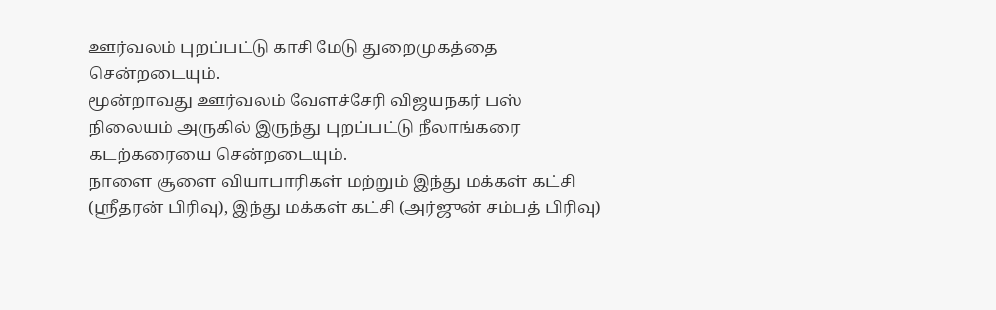ஊர்வலம் புறப்பட்டு காசி மேடு துறைமுகத்தை சென்றடையும்.
மூன்றாவது ஊர்வலம் வேளச்சேரி விஜயநகர் பஸ் நிலையம் அருகில் இருந்து புறப்பட்டு நீலாங்கரை கடற்கரையை சென்றடையும்.
நாளை சூளை வியாபாரிகள் மற்றும் இந்து மக்கள் கட்சி (ஸ்ரீதரன் பிரிவு), இந்து மக்கள் கட்சி (அர்ஜுன் சம்பத் பிரிவு)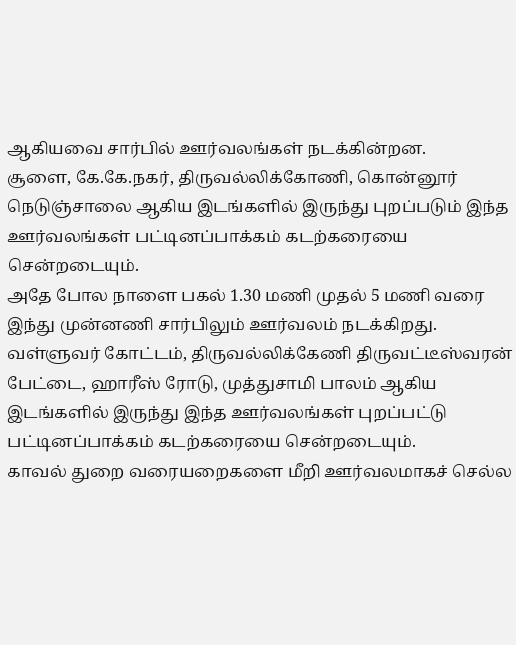ஆகியவை சார்பில் ஊர்வலங்கள் நடக்கின்றன.
சூளை, கே.கே.நகர், திருவல்லிக்கோணி, கொன்னூர் நெடுஞ்சாலை ஆகிய இடங்களில் இருந்து புறப்படும் இந்த ஊர்வலங்கள் பட்டினப்பாக்கம் கடற்கரையை சென்றடையும்.
அதே போல நாளை பகல் 1.30 மணி முதல் 5 மணி வரை இந்து முன்னணி சார்பிலும் ஊர்வலம் நடக்கிறது. வள்ளுவர் கோட்டம், திருவல்லிக்கேணி திருவட்டீஸ்வரன் பேட்டை, ஹாரீஸ் ரோடு, முத்துசாமி பாலம் ஆகிய இடங்களில் இருந்து இந்த ஊர்வலங்கள் புறப்பட்டு பட்டினப்பாக்கம் கடற்கரையை சென்றடையும்.
காவல் துறை வரையறைகளை மீறி ஊர்வலமாகச் செல்ல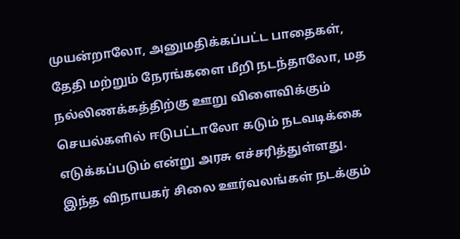முயன்றாலோ, அனுமதிக்கப்பட்ட பாதைகள், தேதி மற்றும் நேரங்களை மீறி நடந்தாலோ, மத நல்லிணக்கத்திற்கு ஊறு விளைவிக்கும் செயல்களில் ஈடுபட்டாலோ கடும் நடவடிக்கை எடுக்கப்படும் என்று அரசு எச்சரித்துள்ளது.
இந்த விநாயகர் சிலை ஊர்வலங்கள் நடக்கும்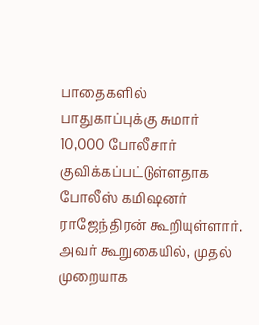பாதைகளில் பாதுகாப்புக்கு சுமார் 10,000 போலீசார் குவிக்கப்பட்டுள்ளதாக போலீஸ் கமிஷனர் ராஜேந்திரன் கூறியுள்ளார்.
அவர் கூறுகையில், முதல் முறையாக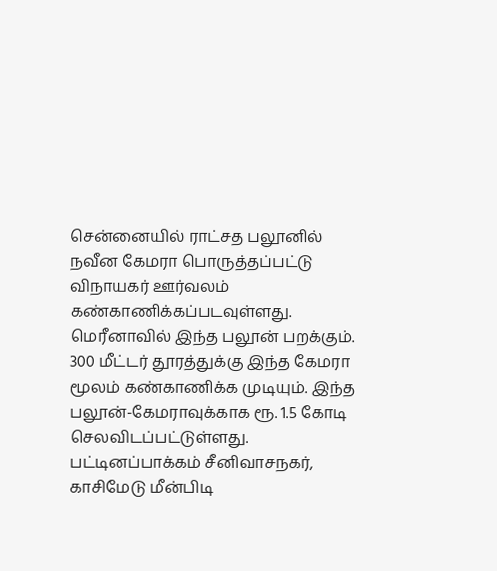சென்னையில் ராட்சத பலூனில் நவீன கேமரா பொருத்தப்பட்டு விநாயகர் ஊர்வலம் கண்காணிக்கப்படவுள்ளது.
மெரீனாவில் இந்த பலூன் பறக்கும். 300 மீட்டர் தூரத்துக்கு இந்த கேமரா மூலம் கண்காணிக்க முடியும். இந்த பலூன்-கேமராவுக்காக ரூ. 1.5 கோடி செலவிடப்பட்டுள்ளது.
பட்டினப்பாக்கம் சீனிவாசநகர், காசிமேடு மீன்பிடி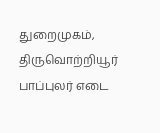துறைமுகம், திருவொற்றியூர் பாப்புலர் எடை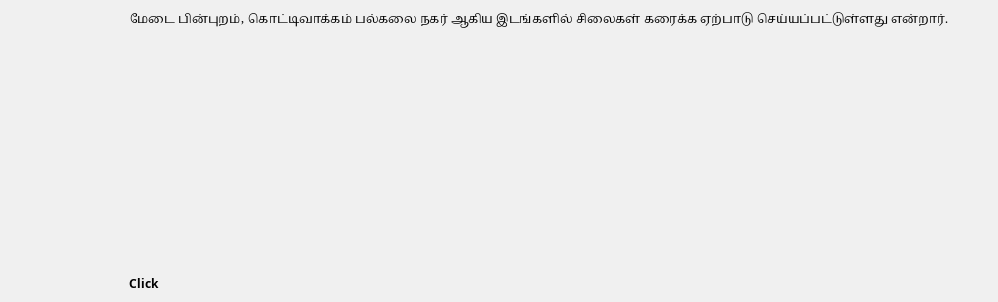மேடை பின்புறம், கொட்டிவாக்கம் பல்கலை நகர் ஆகிய இடங்களில் சிலைகள் கரைக்க ஏற்பாடு செய்யப்பட்டுள்ளது என்றார்.












Click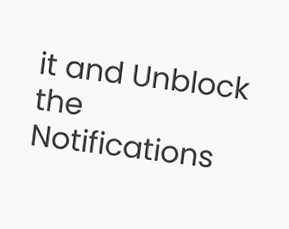it and Unblock the Notifications